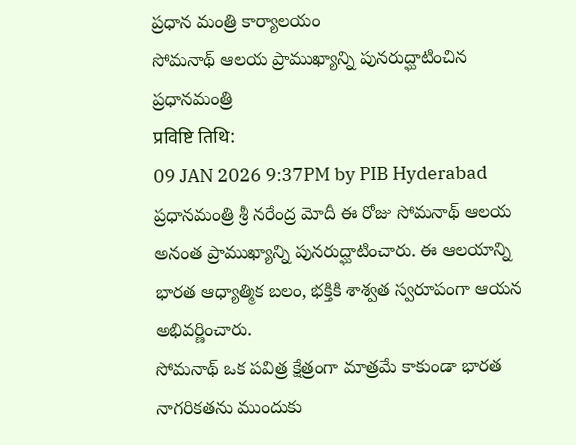ప్రధాన మంత్రి కార్యాలయం
సోమనాథ్ ఆలయ ప్రాముఖ్యాన్ని పునరుద్ఘాటించిన ప్రధానమంత్రి
प्रविष्टि तिथि:
09 JAN 2026 9:37PM by PIB Hyderabad
ప్రధానమంత్రి శ్రీ నరేంద్ర మోదీ ఈ రోజు సోమనాథ్ ఆలయ అనంత ప్రాముఖ్యాన్ని పునరుద్ఘాటించారు. ఈ ఆలయాన్ని భారత ఆధ్యాత్మిక బలం, భక్తికి శాశ్వత స్వరూపంగా ఆయన అభివర్ణించారు.
సోమనాథ్ ఒక పవిత్ర క్షేత్రంగా మాత్రమే కాకుండా భారత నాగరికతను ముందుకు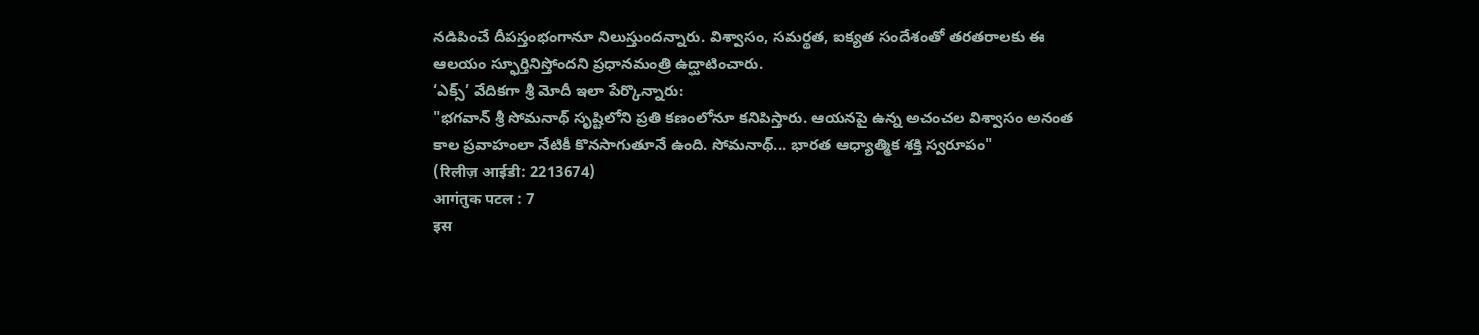నడిపించే దీపస్తంభంగానూ నిలుస్తుందన్నారు. విశ్వాసం, సమర్థత, ఐక్యత సందేశంతో తరతరాలకు ఈ ఆలయం స్ఫూర్తినిస్తోందని ప్రధానమంత్రి ఉద్ఘాటించారు.
‘ఎక్స్’ వేదికగా శ్రీ మోదీ ఇలా పేర్కొన్నారు:
"భగవాన్ శ్రీ సోమనాథ్ సృష్టిలోని ప్రతి కణంలోనూ కనిపిస్తారు. ఆయనపై ఉన్న అచంచల విశ్వాసం అనంత కాల ప్రవాహంలా నేటికీ కొనసాగుతూనే ఉంది. సోమనాథ్... భారత ఆధ్యాత్మిక శక్తి స్వరూపం"
(रिलीज़ आईडी: 2213674)
आगंतुक पटल : 7
इस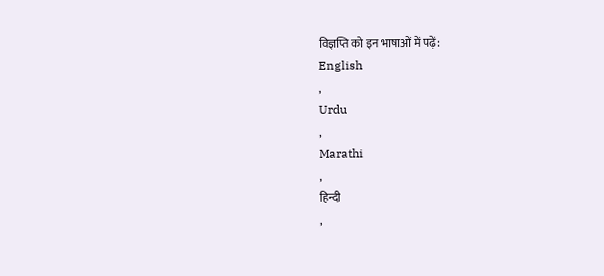विज्ञप्ति को इन भाषाओं में पढ़ें:
English
,
Urdu
,
Marathi
,
हिन्दी
,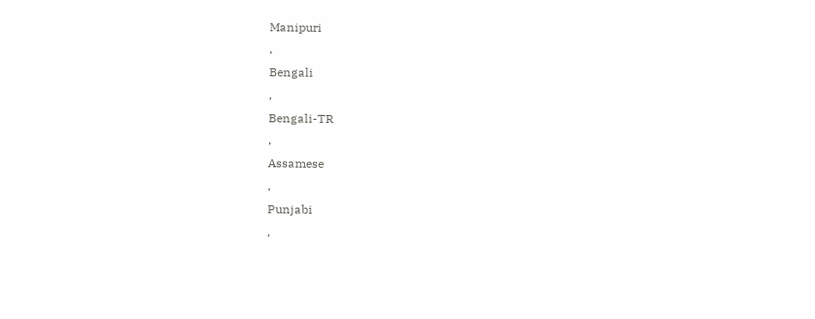Manipuri
,
Bengali
,
Bengali-TR
,
Assamese
,
Punjabi
,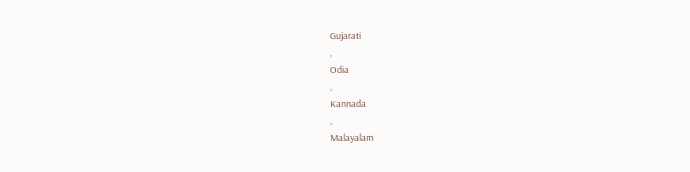Gujarati
,
Odia
,
Kannada
,
Malayalam